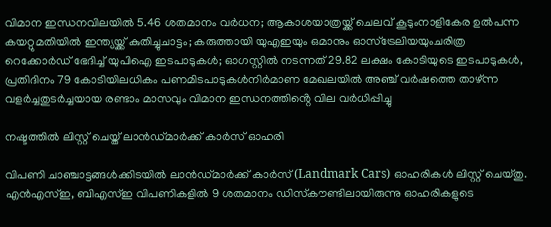വിമാന ഇന്ധനവിലയിൽ 5.46 ശതമാനം വർധന; ആകാശയാത്രയ്ക്ക് ചെലവ് കൂടുംനാളികേര ഉൽപന്ന കയറ്റുമതിയിൽ ഇന്ത്യയ്ക്ക് കുതിച്ചുചാട്ടം; കരുത്തായി യുഎഇയും ഒമാനും ഓസ്ട്രേലിയയുംചരിത്ര റെക്കോർഡ് ഭേദിച്ച് യുപിഐ ഇടപാടുകൾ; ഓഗസ്റ്റിൽ നടന്നത് 29.82 ലക്ഷം കോടിയുടെ ഇടപാടുകൾ, പ്രതിദിനം 79 കോടിയിലധികം പണമിടപാടുകൾനിര്‍മാണ മേഖലയില്‍ അഞ്ച് വര്‍ഷത്തെ താഴ്ന്ന വളര്‍ച്ചതുടർച്ചയായ രണ്ടാം മാസവും വിമാന ഇന്ധനത്തിൻ്റെ വില വർധിപ്പിച്ചു

നഷ്ടത്തില്‍ ലിസ്റ്റ് ചെയ്ത് ലാന്‍ഡ്മാര്‍ക്ക് കാര്‍സ് ഓഹരി

വിപണി ചാഞ്ചാട്ടങ്ങള്‍ക്കിടയില്‍ ലാന്‍ഡ്മാര്‍ക്ക് കാര്‍സ് (Landmark Cars) ഓഹരികള്‍ ലിസ്റ്റ് ചെയ്തു. എന്‍എസ്ഇ, ബിഎസ്ഇ വിപണികളില്‍ 9 ശതമാനം ഡിസ്‌കൗണ്ടിലായിരുന്നു ഓഹരികളുടെ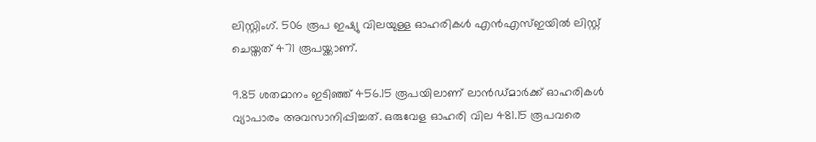ലിസ്റ്റിംഗ്. 506 രൂപ ഇഷ്യു വിലയുള്ള ഓഹരികള്‍ എന്‍എസ്ഇയില്‍ ലിസ്റ്റ് ചെയ്തത് 471 രൂപയ്ക്കാണ്.

9.85 ശതമാനം ഇടിഞ്ഞ് 456.15 രൂപയിലാണ് ലാന്‍ഡ്മാര്‍ക്ക് ഓഹരികള്‍ വ്യാപാരം അവസാനിപ്പിച്ചത്. ഒരുവേള ഓഹരി വില 481.15 രൂപവരെ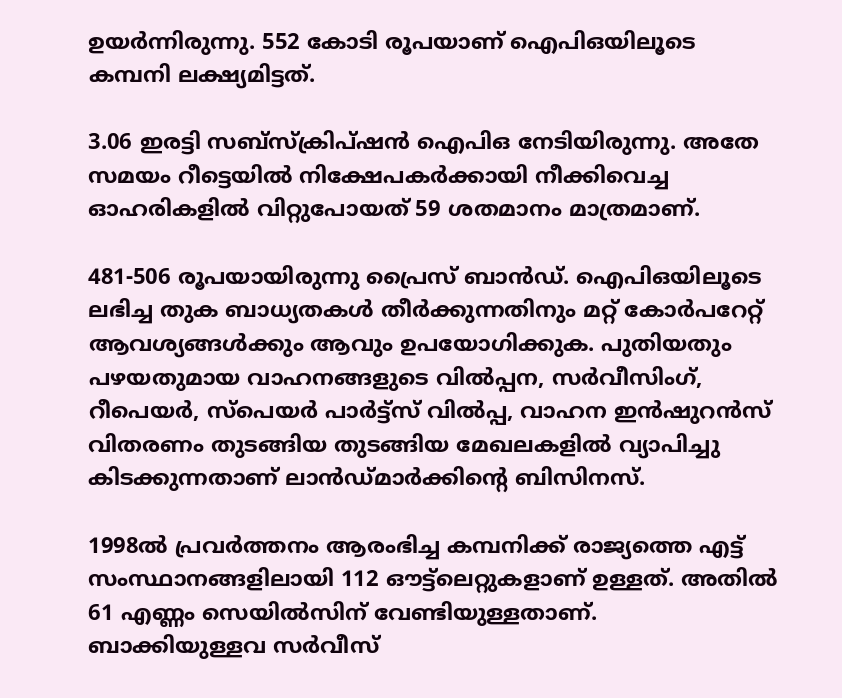ഉയര്‍ന്നിരുന്നു. 552 കോടി രൂപയാണ് ഐപിഒയിലൂടെ കമ്പനി ലക്ഷ്യമിട്ടത്.

3.06 ഇരട്ടി സബ്സ്‌ക്രിപ്ഷന്‍ ഐപിഒ നേടിയിരുന്നു. അതേ സമയം റീട്ടെയില്‍ നിക്ഷേപകര്‍ക്കായി നീക്കിവെച്ച ഓഹരികളില്‍ വിറ്റുപോയത് 59 ശതമാനം മാത്രമാണ്.

481-506 രൂപയായിരുന്നു പ്രൈസ് ബാന്‍ഡ്. ഐപിഒയിലൂടെ ലഭിച്ച തുക ബാധ്യതകള്‍ തീര്‍ക്കുന്നതിനും മറ്റ് കോര്‍പറേറ്റ് ആവശ്യങ്ങള്‍ക്കും ആവും ഉപയോഗിക്കുക. പുതിയതും പഴയതുമായ വാഹനങ്ങളുടെ വില്‍പ്പന, സര്‍വീസിംഗ്, റീപെയര്‍, സ്പെയര്‍ പാര്‍ട്ട്സ് വില്‍പ്പ, വാഹന ഇന്‍ഷുറന്‍സ് വിതരണം തുടങ്ങിയ തുടങ്ങിയ മേഖലകളില്‍ വ്യാപിച്ചു കിടക്കുന്നതാണ് ലാന്‍ഡ്മാര്‍ക്കിന്റെ ബിസിനസ്.

1998ല്‍ പ്രവര്‍ത്തനം ആരംഭിച്ച കമ്പനിക്ക് രാജ്യത്തെ എട്ട് സംസ്ഥാനങ്ങളിലായി 112 ഔട്ട്ലെറ്റുകളാണ് ഉള്ളത്. അതില്‍ 61 എണ്ണം സെയില്‍സിന് വേണ്ടിയുള്ളതാണ്. ബാക്കിയുള്ളവ സര്‍വീസ്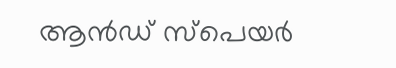ആന്‍ഡ് സ്പെയര്‍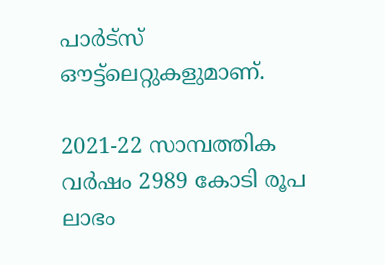പാര്‍ട്സ് ഔട്ട്ലെറ്റുകളുമാണ്.

2021-22 സാമ്പത്തിക വര്‍ഷം 2989 കോടി രൂപ ലാഭം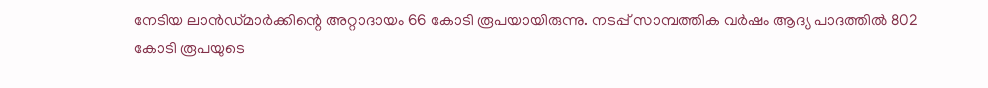നേടിയ ലാന്‍ഡ്മാര്‍ക്കിന്റെ അറ്റാദായം 66 കോടി രൂപയായിരുന്നു. നടപ്പ് സാമ്പത്തിക വര്‍ഷം ആദ്യ പാദത്തില്‍ 802 കോടി രൂപയുടെ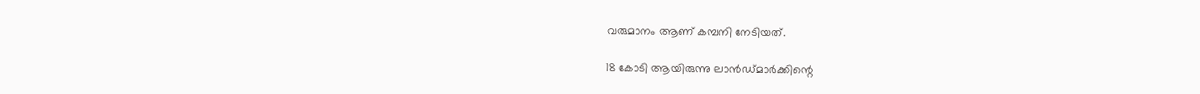വരുമാനം ആണ് കമ്പനി നേടിയത്.

18 കോടി ആയിരുന്നു ലാന്‍ഡ്മാര്‍ക്കിന്റെ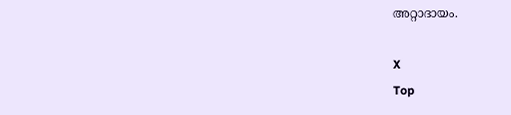അറ്റാദായം.

X
Top